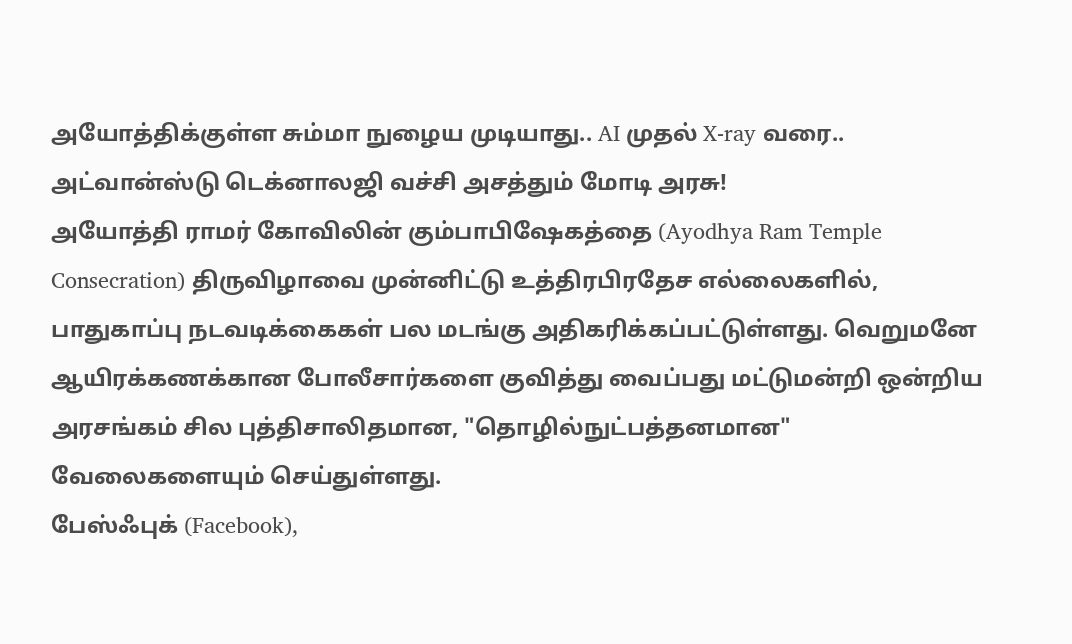அயோத்திக்குள்ள சும்மா நுழைய முடியாது.. AI முதல் X-ray வரை.. அட்வான்ஸ்டு டெக்னாலஜி வச்சி அசத்தும் மோடி அரசு!
அயோத்தி ராமர் கோவிலின் கும்பாபிஷேகத்தை (Ayodhya Ram Temple Consecration) திருவிழாவை முன்னிட்டு உத்திரபிரதேச எல்லைகளில், பாதுகாப்பு நடவடிக்கைகள் பல மடங்கு அதிகரிக்கப்பட்டுள்ளது. வெறுமனே ஆயிரக்கணக்கான போலீசார்களை குவித்து வைப்பது மட்டுமன்றி ஒன்றிய அரசங்கம் சில புத்திசாலிதமான, "தொழில்நுட்பத்தனமான" வேலைகளையும் செய்துள்ளது.
பேஸ்ஃபுக் (Facebook),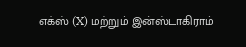எக்ஸ் (X) மற்றும் இன்ஸ்டாகிராம்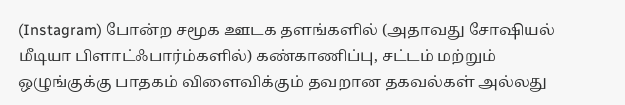(Instagram) போன்ற சமூக ஊடக தளங்களில் (அதாவது சோஷியல் மீடியா பிளாட்ஃபார்ம்களில்) கண்காணிப்பு, சட்டம் மற்றும் ஒழுங்குக்கு பாதகம் விளைவிக்கும் தவறான தகவல்கள் அல்லது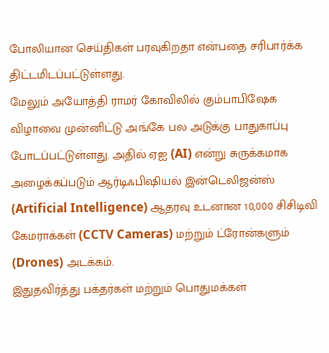போலியான செய்திகள் பரவுகிறதா என்பதை சரிபார்க்க திட்டமிடப்பட்டுள்ளது.
மேலும் அயோத்தி ராமர் கோவிலில் கும்பாபிஷேக விழாவை முன்னிட்டு அங்கே பல அடுக்கு பாதுகாப்பு போடப்பட்டுள்ளது. அதில் ஏஐ (AI) என்று சுருக்கமாக அழைக்கப்படும் ஆர்டிஃபிஷியல் இன்டெலிஜன்ஸ் (Artificial Intelligence) ஆதரவு உடனான 10,000 சிசிடிவி கேமராக்கள் (CCTV Cameras) மற்றும் ட்ரோன்களும் (Drones) அடக்கம்.
இதுதவிர்த்து பக்தர்கள் மற்றும் பொதுமக்கள்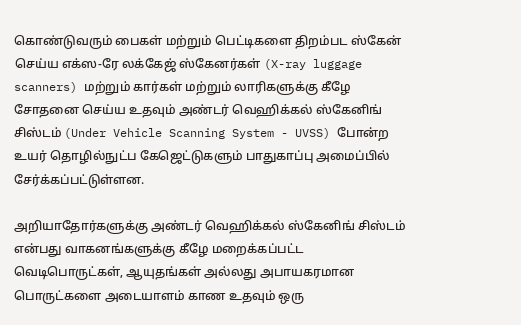கொண்டுவரும் பைகள் மற்றும் பெட்டிகளை திறம்பட ஸ்கேன் செய்ய எக்ஸ-ரே லக்கேஜ் ஸ்கேனர்கள் (X-ray luggage scanners) மற்றும் கார்கள் மற்றும் லாரிகளுக்கு கீழே சோதனை செய்ய உதவும் அண்டர் வெஹிக்கல் ஸ்கேனிங் சிஸ்டம் (Under Vehicle Scanning System - UVSS) போன்ற உயர் தொழில்நுட்ப கேஜெட்டுகளும் பாதுகாப்பு அமைப்பில் சேர்க்கப்பட்டுள்ளன.

அறியாதோர்களுக்கு அண்டர் வெஹிக்கல் ஸ்கேனிங் சிஸ்டம் என்பது வாகனங்களுக்கு கீழே மறைக்கப்பட்ட வெடிபொருட்கள், ஆயுதங்கள் அல்லது அபாயகரமான பொருட்களை அடையாளம் காண உதவும் ஒரு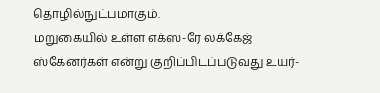தொழில்நுட்பமாகும்.
மறுகையில் உள்ள எக்ஸ-ரே லக்கேஜ் ஸ்கேனர்கள் என்று குறிப்பிடப்படுவது உயர்-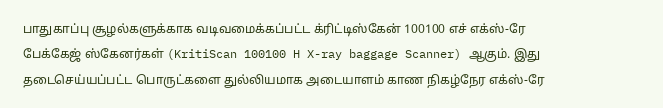பாதுகாப்பு சூழல்களுக்காக வடிவமைக்கப்பட்ட க்ரிட்டிஸ்கேன் 100100 எச் எக்ஸ்-ரே பேக்கேஜ் ஸ்கேனர்கள் (KritiScan 100100 H X-ray baggage Scanner) ஆகும். இது தடைசெய்யப்பட்ட பொருட்களை துல்லியமாக அடையாளம் காண நிகழ்நேர எக்ஸ்-ரே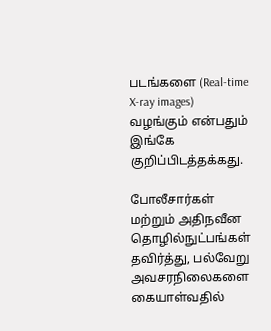படங்களை (Real-time X-ray images) வழங்கும் என்பதும் இங்கே குறிப்பிடத்தக்கது.

போலீசார்கள் மற்றும் அதிநவீன தொழில்நுட்பங்கள் தவிர்த்து, பல்வேறு அவசரநிலைகளை கையாள்வதில்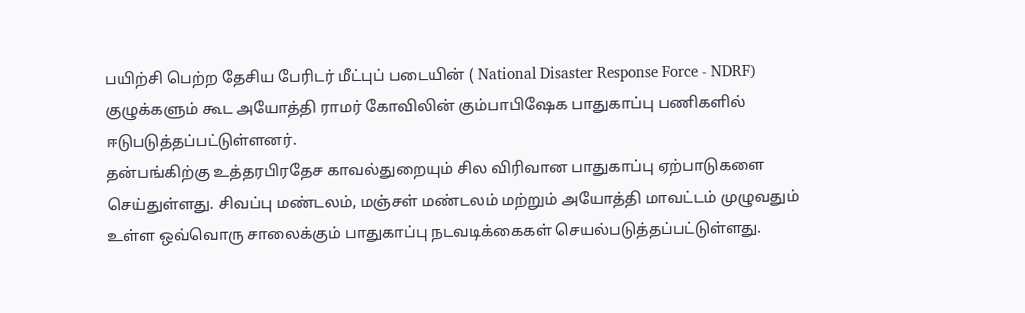பயிற்சி பெற்ற தேசிய பேரிடர் மீட்புப் படையின் ( National Disaster Response Force - NDRF) குழுக்களும் கூட அயோத்தி ராமர் கோவிலின் கும்பாபிஷேக பாதுகாப்பு பணிகளில் ஈடுபடுத்தப்பட்டுள்ளனர்.
தன்பங்கிற்கு உத்தரபிரதேச காவல்துறையும் சில விரிவான பாதுகாப்பு ஏற்பாடுகளை செய்துள்ளது. சிவப்பு மண்டலம், மஞ்சள் மண்டலம் மற்றும் அயோத்தி மாவட்டம் முழுவதும் உள்ள ஒவ்வொரு சாலைக்கும் பாதுகாப்பு நடவடிக்கைகள் செயல்படுத்தப்பட்டுள்ளது.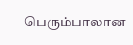பெரும்பாலான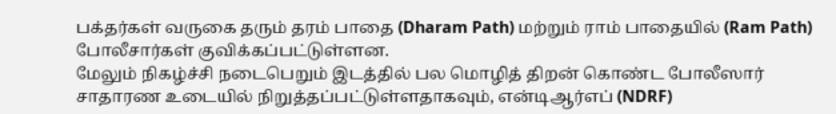பக்தர்கள் வருகை தரும் தரம் பாதை (Dharam Path) மற்றும் ராம் பாதையில் (Ram Path) போலீசார்கள் குவிக்கப்பட்டுள்ளன.
மேலும் நிகழ்ச்சி நடைபெறும் இடத்தில் பல மொழித் திறன் கொண்ட போலீஸார் சாதாரண உடையில் நிறுத்தப்பட்டுள்ளதாகவும், என்டிஆர்எப் (NDRF)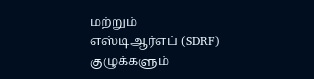மற்றும் எஸ்டிஆர்எப் (SDRF) குழுக்களும்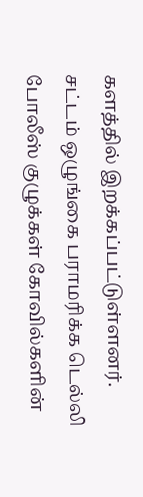களத்தில் இறக்கப்பட்டுள்ளனர். சட்டம் ஒழுங்கை பராமரிக்க டெல்லி போலீஸ் குழுக்கள் கோவில்களின்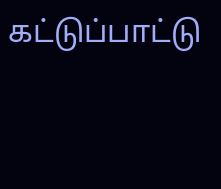கட்டுப்பாட்டு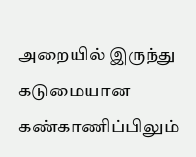அறையில் இருந்து கடுமையான கண்காணிப்பிலும்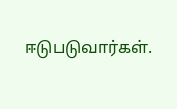ஈடுபடுவார்கள்.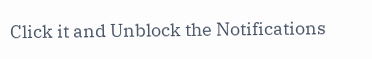Click it and Unblock the Notifications